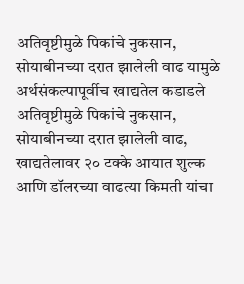अतिवृष्टीमुळे पिकांचे नुकसान, सोयाबीनच्या दरात झालेली वाढ यामुळे अर्थसंकल्पापूर्वीच खाद्यतेल कडाडले
अतिवृष्टीमुळे पिकांचे नुकसान, सोयाबीनच्या दरात झालेली वाढ, खाद्यतेलावर २० टक्के आयात शुल्क आणि डॉलरच्या वाढत्या किमती यांचा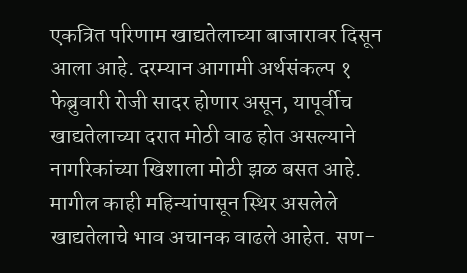एकत्रित परिणाम खाद्यतेलाच्या बाजारावर दिसून आला आहे. दरम्यान आगामी अर्थसंकल्प १ फेब्रुवारी रोजी सादर होणार असून, यापूर्वीच खाद्यतेलाच्या दरात मोठी वाढ होत असल्याने नागरिकांच्या खिशाला मोठी झळ बसत आहे.
मागील काही महिन्यांपासून स्थिर असलेले खाद्यतेलाचे भाव अचानक वाढले आहेत. सण-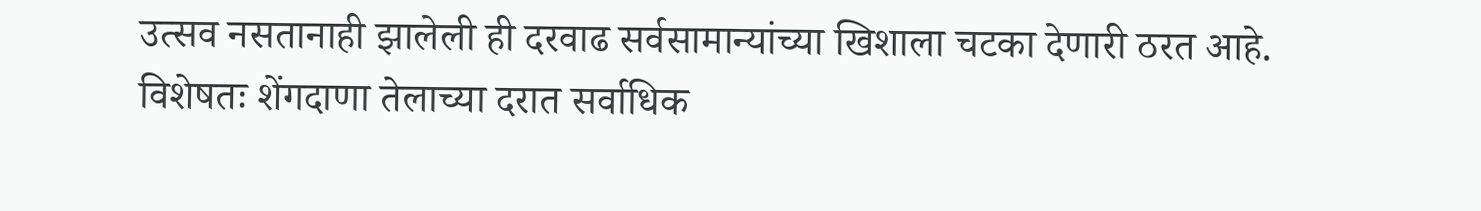उत्सव नसतानाही झालेली ही दरवाढ सर्वसामान्यांच्या खिशाला चटका देणारी ठरत आहे. विशेषतः शेंगदाणा तेलाच्या दरात सर्वाधिक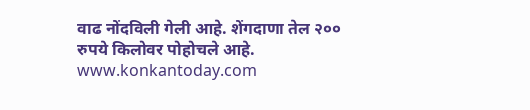वाढ नोंदविली गेली आहे. शेंगदाणा तेल २०० रुपये किलोवर पोहोचले आहे.
www.konkantoday.com